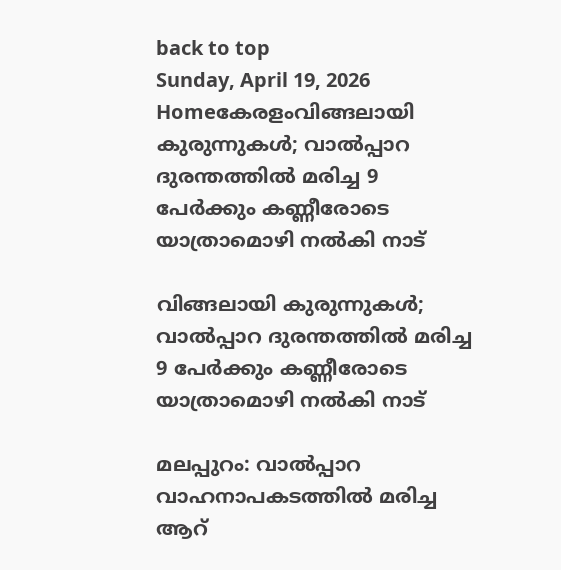back to top
Sunday, April 19, 2026
Homeകേരളംവിങ്ങലായി കുരുന്നുകൾ; വാൽപ്പാറ ദുരന്തത്തിൽ മരിച്ച 9 പേർക്കും കണ്ണീരോടെ യാത്രാമൊഴി നൽകി നാട്

വിങ്ങലായി കുരുന്നുകൾ; വാൽപ്പാറ ദുരന്തത്തിൽ മരിച്ച 9 പേർക്കും കണ്ണീരോടെ യാത്രാമൊഴി നൽകി നാട്

മലപ്പുറം: വാൽപ്പാറ വാഹനാപകടത്തിൽ മരിച്ച ആറ്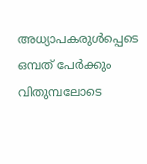അധ്യാപകരുൾപ്പെടെ ഒമ്പത് പേർക്കും വിതുമ്പലോടെ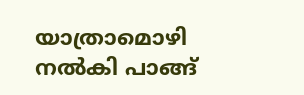യാത്രാമൊഴി നൽകി പാങ്ങ്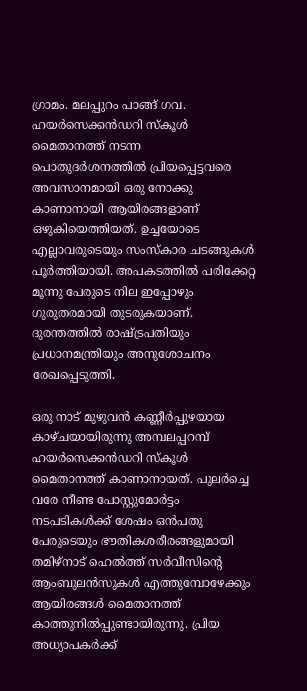ഗ്രാമം. മലപ്പുറം പാങ്ങ് ഗവ. ഹയർസെക്കൻഡറി സ്കൂൾ മൈതാനത്ത് നടന്ന പൊതുദർശനത്തിൽ പ്രിയപ്പെട്ടവരെ അവസാനമായി ഒരു നോക്കു കാണാനായി ആയിരങ്ങളാണ് ഒഴുകിയെത്തിയത്. ഉച്ചയോടെ എല്ലാവരുടെയും സംസ്കാര ചടങ്ങുകൾ പൂർത്തിയായി. അപകടത്തിൽ പരിക്കേറ്റ മൂന്നു പേരുടെ നില ഇപ്പോഴും ഗുരുതരമായി തുടരുകയാണ്. ദുരന്തത്തിൽ രാഷ്ട്രപതിയും പ്രധാനമന്ത്രിയും അനുശോചനം രേഖപ്പെടുത്തി.

ഒരു നാട് മുഴുവൻ കണ്ണീർപ്പുഴയായ കാഴ്ചയായിരുന്നു അമ്പലപ്പറമ്പ് ഹയര്‍സെക്കന്‍ഡറി സ്കൂൾ മൈതാനത്ത് കാണാനായത്. പുലർച്ചെ വരേ നീണ്ട പോസ്റ്റുമോർട്ടം നടപടികൾക്ക് ശേഷം ഒന്‍പതു പേരുടെയും ഭൗതികശരീരങ്ങളുമായി തമിഴ്നാട് ഹെൽത്ത് സർവീസിന്‍റെ ആംബുലൻസുകൾ എത്തുമ്പോഴേക്കും ആയിരങ്ങൾ മൈതാനത്ത് കാത്തുനിൽപ്പുണ്ടായിരുന്നു. പ്രിയ അധ്യാപകർക്ക്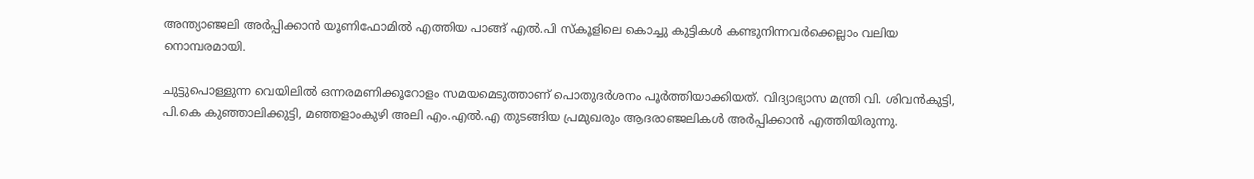അന്ത്യാഞ്ജലി അർപ്പിക്കാൻ യൂണിഫോമിൽ എത്തിയ പാങ്ങ് എൽ.പി സ്കൂളിലെ കൊച്ചു കുട്ടികൾ കണ്ടുനിന്നവർക്കെല്ലാം വലിയ നൊമ്പരമായി.

ചുട്ടുപൊള്ളുന്ന വെയിലിൽ ഒന്നരമണിക്കൂറോളം സമയമെടുത്താണ് പൊതുദർശനം പൂർത്തിയാക്കിയത്. വിദ്യാഭ്യാസ മന്ത്രി വി. ശിവൻകുട്ടി, പി.കെ കുഞ്ഞാലിക്കുട്ടി, മഞ്ഞളാംകുഴി അലി എം.എൽ.എ തുടങ്ങിയ പ്രമുഖരും ആദരാഞ്ജലികൾ അർപ്പിക്കാൻ എത്തിയിരുന്നു.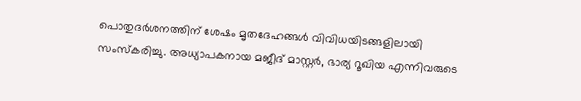പൊതുദർശനത്തിന് ശേഷം മൃതദേഹങ്ങൾ വിവിധയിടങ്ങളിലായി സംസ്കരിച്ചു. അധ്യാപകനായ മജീദ് മാസ്റ്റർ, ഭാര്യ റൂഖിയ എന്നിവരുടെ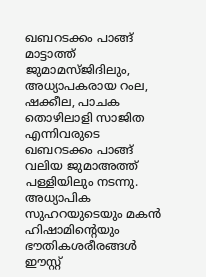ഖബറടക്കം പാങ്ങ് മാട്ടാത്ത് ജുമാമസ്ജിദിലും, അധ്യാപകരായ റംല, ഷക്കീല, പാചക തൊഴിലാളി സാജിത എന്നിവരുടെ ഖബറടക്കം പാങ്ങ് വലിയ ജുമാഅത്ത് പള്ളിയിലും നടന്നു. അധ്യാപിക സുഹറയുടെയും മകൻ ഹിഷാമിന്‍റെയും ഭൗതികശരീരങ്ങൾ ഈസ്റ്റ്‌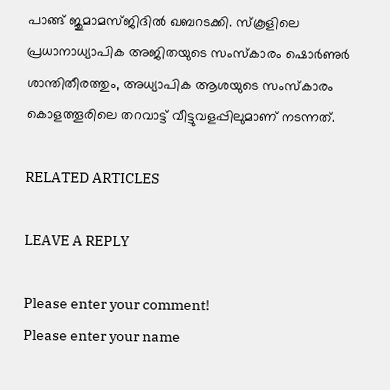പാങ്ങ് ജുമാമസ്ജിദിൽ ഖബറടക്കി. സ്കൂളിലെ പ്രധാനാധ്യാപിക അജിതയുടെ സംസ്കാരം ഷൊർണുർ ശാന്തിതീരത്തും, അധ്യാപിക ആശയുടെ സംസ്കാരം കൊളത്തൂരിലെ തറവാട്ട് വീട്ടുവളപ്പിലുമാണ് നടന്നത്.

RELATED ARTICLES

LEAVE A REPLY

Please enter your comment!
Please enter your name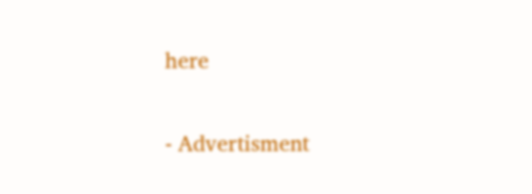here

- Advertisment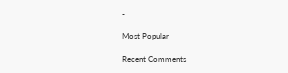-

Most Popular

Recent Comments